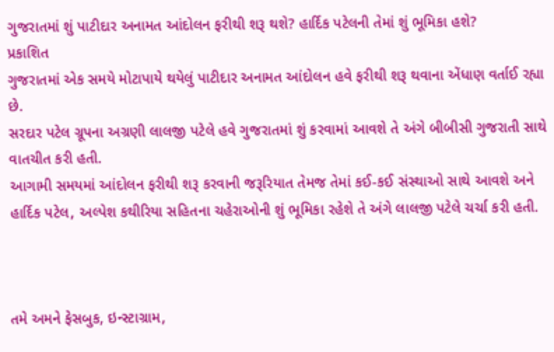ગુજરાતમાં શું પાટીદાર અનામત આંદોલન ફરીથી શરૂ થશે? હાર્દિક પટેલની તેમાં શું ભૂમિકા હશે?
પ્રકાશિત
ગુજરાતમાં એક સમયે મોટાપાયે થયેલું પાટીદાર અનામત આંદોલન હવે ફરીથી શરૂ થવાના એંધાણ વર્તાઈ રહ્યા છે.
સરદાર પટેલ ગ્રૂપના અગ્રણી લાલજી પટેલે હવે ગુજરાતમાં શું કરવામાં આવશે તે અંગે બીબીસી ગુજરાતી સાથે વાતચીત કરી હતી.
આગામી સમયમાં આંદોલન ફરીથી શરૂ કરવાની જરૂરિયાત તેમજ તેમાં કઈ-કઈ સંસ્થાઓ સાથે આવશે અને હાર્દિક પટેલ, અલ્પેશ કથીરિયા સહિતના ચહેરાઓની શું ભૂમિકા રહેશે તે અંગે લાલજી પટેલે ચર્ચા કરી હતી.



તમે અમને ફેસબુક, ઇન્સ્ટાગ્રામ,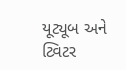યૂટ્યૂબ અને ટ્વિટર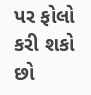પર ફોલો કરી શકો છો